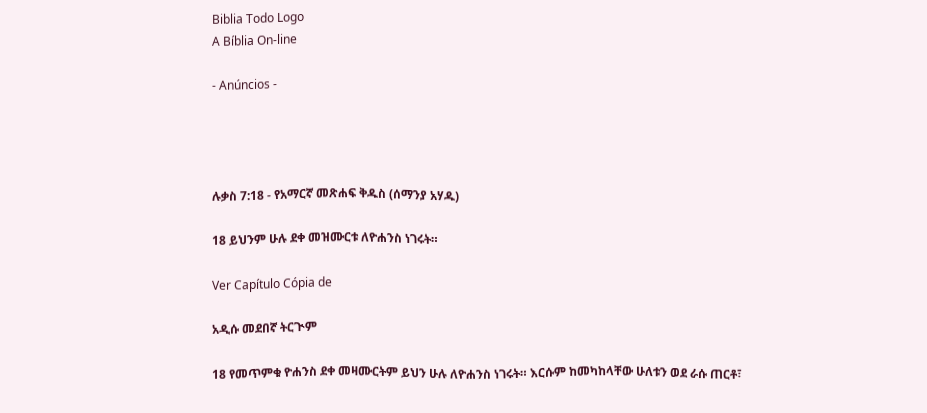Biblia Todo Logo
A Bíblia On-line

- Anúncios -




ሉቃስ 7:18 - የአማርኛ መጽሐፍ ቅዱስ (ሰማንያ አሃዱ)

18 ይህንም ሁሉ ደቀ መዝሙርቱ ለዮሐንስ ነገሩት።

Ver Capítulo Cópia de

አዲሱ መደበኛ ትርጒም

18 የመጥምቁ ዮሐንስ ደቀ መዛሙርትም ይህን ሁሉ ለዮሐንስ ነገሩት። እርሱም ከመካከላቸው ሁለቱን ወደ ራሱ ጠርቶ፣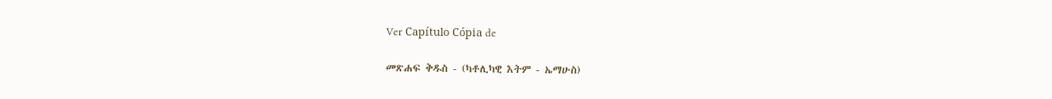Ver Capítulo Cópia de

መጽሐፍ ቅዱስ - (ካቶሊካዊ እትም - ኤማሁስ)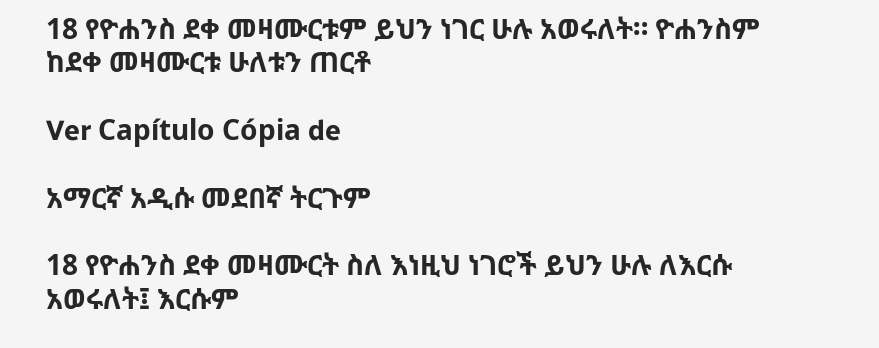18 የዮሐንስ ደቀ መዛሙርቱም ይህን ነገር ሁሉ አወሩለት። ዮሐንስም ከደቀ መዛሙርቱ ሁለቱን ጠርቶ

Ver Capítulo Cópia de

አማርኛ አዲሱ መደበኛ ትርጉም

18 የዮሐንስ ደቀ መዛሙርት ስለ እነዚህ ነገሮች ይህን ሁሉ ለእርሱ አወሩለት፤ እርሱም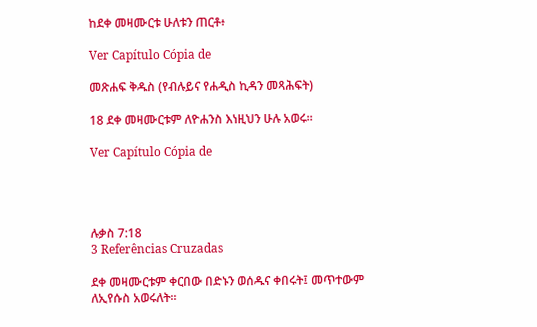ከደቀ መዛሙርቱ ሁለቱን ጠርቶ፥

Ver Capítulo Cópia de

መጽሐፍ ቅዱስ (የብሉይና የሐዲስ ኪዳን መጻሕፍት)

18 ደቀ መዛሙርቱም ለዮሐንስ እነዚህን ሁሉ አወሩ።

Ver Capítulo Cópia de




ሉቃስ 7:18
3 Referências Cruzadas

ደቀ መዛሙርቱም ቀርበው በድኑን ወሰዱና ቀበሩት፤ መጥተውም ለኢየሱስ አወሩለት።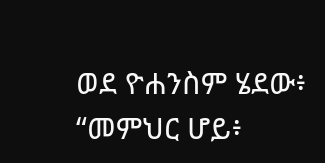ወደ ዮሐንስም ሄደው፥ “መምህር ሆይ፥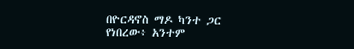በዮርዳኖስ ማዶ ካንተ ጋር የነበረው፥ አንተም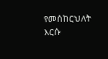የመሰከርህለት እርሱ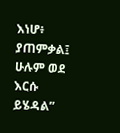እነሆ፥ ያጠምቃል፤ ሁሉም ወደ እርሱ ይሄዳል”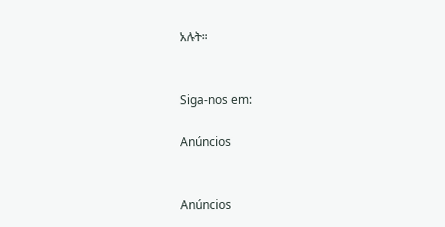አሉት።


Siga-nos em:

Anúncios


Anúncios